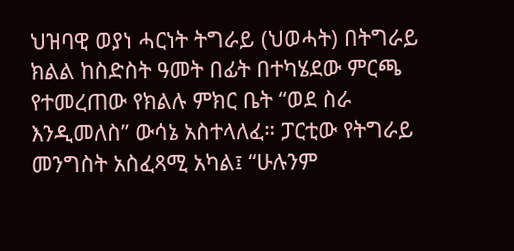ህዝባዊ ወያነ ሓርነት ትግራይ (ህወሓት) በትግራይ ክልል ከስድስት ዓመት በፊት በተካሄደው ምርጫ የተመረጠው የክልሉ ምክር ቤት “ወደ ስራ እንዲመለስ” ውሳኔ አስተላለፈ። ፓርቲው የትግራይ መንግስት አስፈጻሚ አካል፤ “ሁሉንም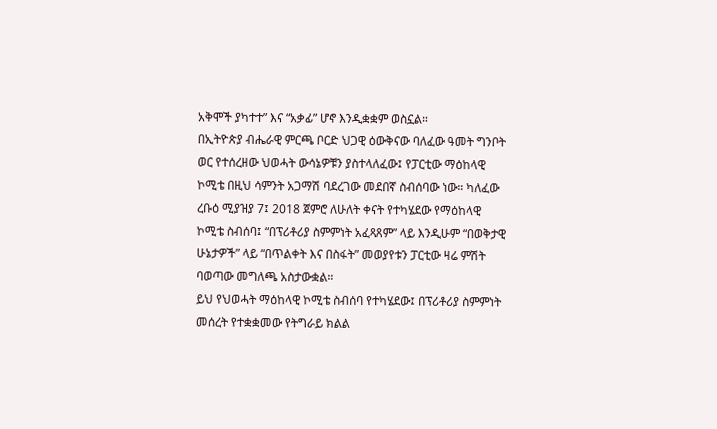አቅሞች ያካተተ” እና “አቃፊ” ሆኖ እንዲቋቋም ወስኗል።
በኢትዮጵያ ብሔራዊ ምርጫ ቦርድ ህጋዊ ዕውቅናው ባለፈው ዓመት ግንቦት ወር የተሰረዘው ህወሓት ውሳኔዎቹን ያስተላለፈው፤ የፓርቲው ማዕከላዊ ኮሚቴ በዚህ ሳምንት አጋማሽ ባደረገው መደበኛ ስብሰባው ነው። ካለፈው ረቡዕ ሚያዝያ 7፤ 2018 ጀምሮ ለሁለት ቀናት የተካሄደው የማዕከላዊ ኮሚቴ ስብሰባ፤ “በፕሪቶሪያ ስምምነት አፈጻጸም” ላይ እንዲሁም “በወቅታዊ ሁኔታዎች” ላይ “በጥልቀት እና በስፋት” መወያየቱን ፓርቲው ዛሬ ምሽት ባወጣው መግለጫ አስታውቋል።
ይህ የህወሓት ማዕከላዊ ኮሚቴ ስብሰባ የተካሄደው፤ በፕሪቶሪያ ስምምነት መሰረት የተቋቋመው የትግራይ ክልል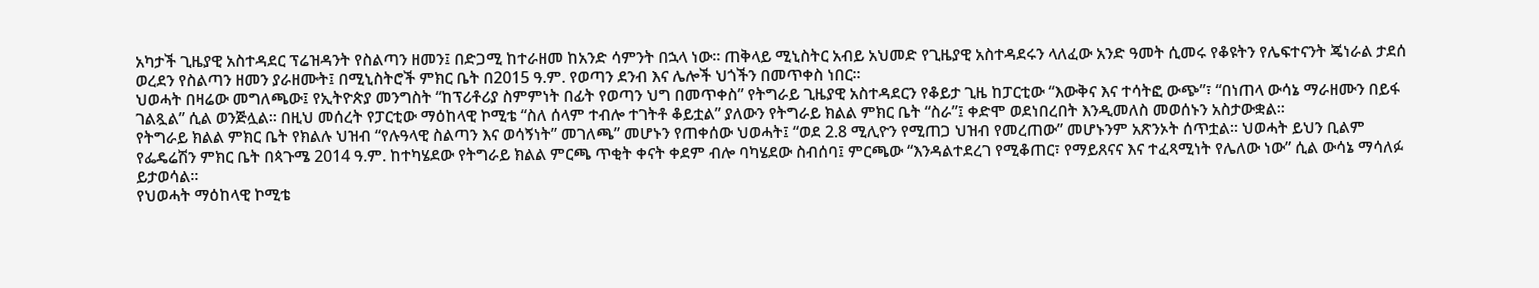አካታች ጊዜያዊ አስተዳደር ፕሬዝዳንት የስልጣን ዘመን፤ በድጋሚ ከተራዘመ ከአንድ ሳምንት በኋላ ነው። ጠቅላይ ሚኒስትር አብይ አህመድ የጊዜያዊ አስተዳደሩን ላለፈው አንድ ዓመት ሲመሩ የቆዩትን የሌፍተናንት ጄነራል ታደሰ ወረደን የስልጣን ዘመን ያራዘሙት፤ በሚኒስትሮች ምክር ቤት በ2015 ዓ.ም. የወጣን ደንብ እና ሌሎች ህጎችን በመጥቀስ ነበር።
ህወሓት በዛሬው መግለጫው፤ የኢትዮጵያ መንግስት “ከፕሪቶሪያ ስምምነት በፊት የወጣን ህግ በመጥቀስ” የትግራይ ጊዜያዊ አስተዳደርን የቆይታ ጊዜ ከፓርቲው “እውቅና እና ተሳትፎ ውጭ”፣ “በነጠላ ውሳኔ ማራዘሙን በይፋ ገልጿል” ሲል ወንጅሏል። በዚህ መሰረት የፓርቲው ማዕከላዊ ኮሚቴ “ስለ ሰላም ተብሎ ተገትቶ ቆይቷል” ያለውን የትግራይ ክልል ምክር ቤት “ስራ”፤ ቀድሞ ወደነበረበት እንዲመለስ መወሰኑን አስታውቋል።
የትግራይ ክልል ምክር ቤት የክልሉ ህዝብ “የሉዓላዊ ስልጣን እና ወሳኝነት” መገለጫ” መሆኑን የጠቀሰው ህወሓት፤ “ወደ 2.8 ሚሊዮን የሚጠጋ ህዝብ የመረጠው” መሆኑንም አጽንኦት ሰጥቷል። ህወሓት ይህን ቢልም የፌዴሬሽን ምክር ቤት በጳጉሜ 2014 ዓ.ም. ከተካሄደው የትግራይ ክልል ምርጫ ጥቂት ቀናት ቀደም ብሎ ባካሄደው ስብሰባ፤ ምርጫው “እንዳልተደረገ የሚቆጠር፣ የማይጸናና እና ተፈጻሚነት የሌለው ነው” ሲል ውሳኔ ማሳለፉ ይታወሳል።
የህወሓት ማዕከላዊ ኮሚቴ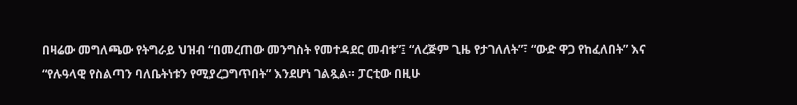በዛሬው መግለጫው የትግራይ ህዝብ “በመረጠው መንግስት የመተዳደር መብቱ”፤ “ለረጅም ጊዜ የታገለለት”፣ “ውድ ዋጋ የከፈለበት” እና “የሉዓላዊ የስልጣን ባለቤትነቱን የሚያረጋግጥበት” እንደሆነ ገልጿል። ፓርቲው በዚሁ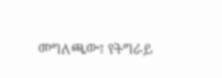መግለጫው፤ የትግራይ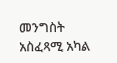መንግስት አስፈጻሚ አካል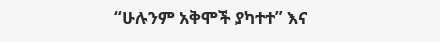“ሁሉንም አቅሞች ያካተተ” እና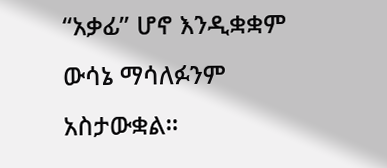“አቃፊ” ሆኖ እንዲቋቋም ውሳኔ ማሳለፉንም አስታውቋል።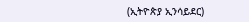(ኢትዮጵያ ኢንሳይደር)